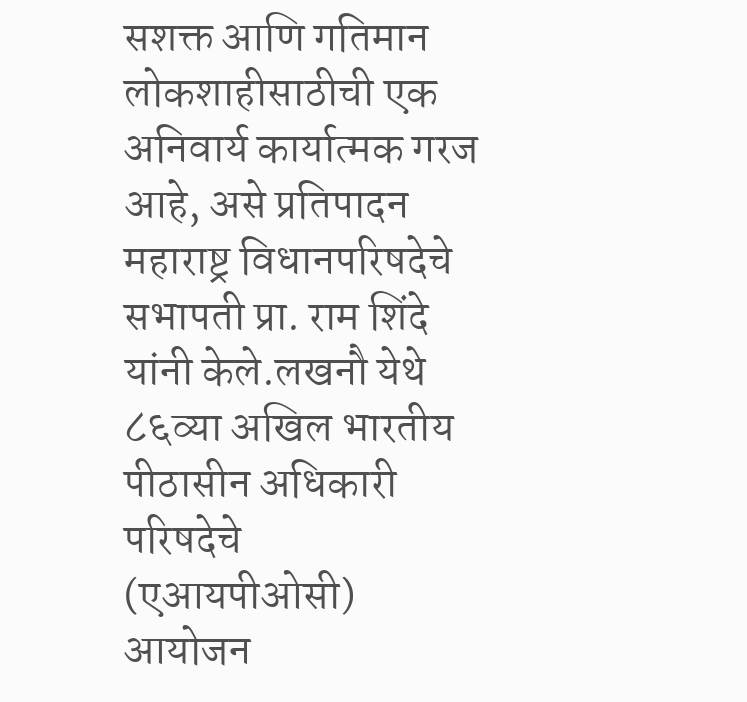सशक्त आणि गतिमान लोकशाहीसाठीची एक अनिवार्य कार्यात्मक गरज आहे, असे प्रतिपादन महाराष्ट्र विधानपरिषदेचे सभापती प्रा. राम शिंदे यांनी केले.लखनौ येथे ८६व्या अखिल भारतीय पीठासीन अधिकारी परिषदेचे (एआयपीओसी) आयोजन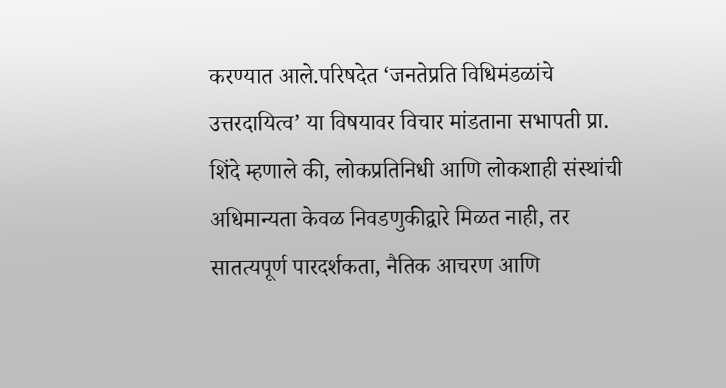करण्यात आले.परिषदेत ‘जनतेप्रति विधिमंडळांचे उत्तरदायित्व’ या विषयावर विचार मांडताना सभापती प्रा. शिंदे म्हणाले की, लोकप्रतिनिधी आणि लोकशाही संस्थांची अधिमान्यता केवळ निवडणुकीद्वारे मिळत नाही, तर सातत्यपूर्ण पारदर्शकता, नैतिक आचरण आणि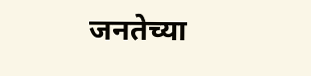जनतेच्या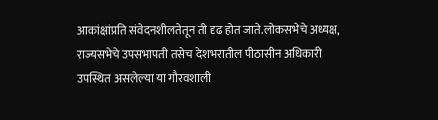आकांक्षांप्रति संवेदनशीलतेतून ती दृढ होत जाते.लोकसभेचे अध्यक्ष, राज्यसभेचे उपसभापती तसेच देशभरातील पीठासीन अधिकारी उपस्थित असलेल्या या गौरवशाली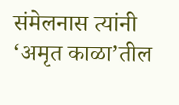संमेलनास त्यांनी ‘अमृत काळा’तील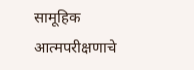सामूहिक आत्मपरीक्षणाचे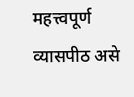महत्त्वपूर्ण व्यासपीठ असे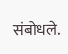संबोधले.